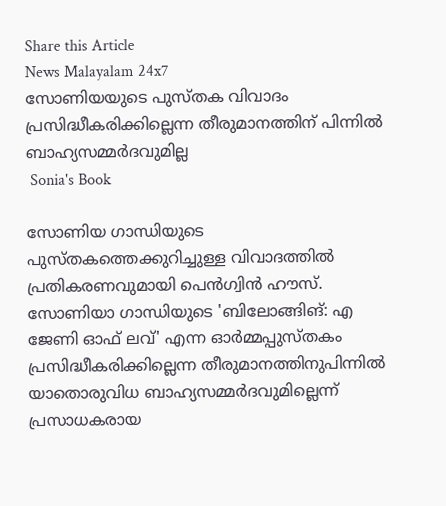Share this Article
News Malayalam 24x7
സോണിയയുടെ പുസ്തക വിവാദം പ്രസിദ്ധീകരിക്കില്ലെന്ന തീരുമാനത്തിന് പിന്നില്‍ ബാഹ്യസമ്മര്‍ദവുമില്ല
 Sonia's Book

സോണിയ ഗാന്ധിയുടെ പുസ്തകത്തെക്കുറിച്ചുള്ള വിവാദത്തില്‍ പ്രതികരണവുമായി പെന്‍ഗ്വിന്‍ ഹൗസ്. സോണിയാ ഗാന്ധിയുടെ 'ബിലോങ്ങിങ്: എ ജേണി ഓഫ് ലവ്' എന്ന ഓര്‍മ്മപ്പുസ്തകം പ്രസിദ്ധീകരിക്കില്ലെന്ന തീരുമാനത്തിനുപിന്നില്‍ യാതൊരുവിധ ബാഹ്യസമ്മര്‍ദവുമില്ലെന്ന് പ്രസാധകരായ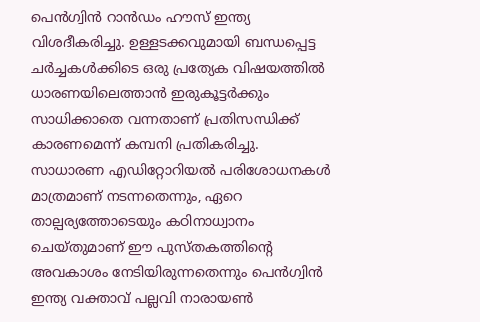പെന്‍ഗ്വിന്‍ റാന്‍ഡം ഹൗസ് ഇന്ത്യ വിശദീകരിച്ചു. ഉള്ളടക്കവുമായി ബന്ധപ്പെട്ട ചര്‍ച്ചകള്‍ക്കിടെ ഒരു പ്രത്യേക വിഷയത്തില്‍ ധാരണയിലെത്താന്‍ ഇരുകൂട്ടര്‍ക്കും സാധിക്കാതെ വന്നതാണ് പ്രതിസന്ധിക്ക് കാരണമെന്ന് കമ്പനി പ്രതികരിച്ചു. സാധാരണ എഡിറ്റോറിയല്‍ പരിശോധനകള്‍ മാത്രമാണ് നടന്നതെന്നും, ഏറെ താല്പര്യത്തോടെയും കഠിനാധ്വാനം ചെയ്തുമാണ് ഈ പുസ്തകത്തിന്റെ അവകാശം നേടിയിരുന്നതെന്നും പെന്‍ഗ്വിന്‍ ഇന്ത്യ വക്താവ് പല്ലവി നാരായണ്‍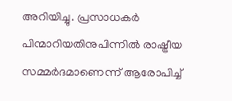അറിയിച്ചു. പ്രസാധകര്‍ പിന്മാറിയതിനുപിന്നില്‍ രാഷ്ട്രീയ സമ്മര്‍ദമാണെന്ന് ആരോപിച്ച്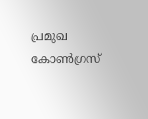പ്രമുഖ കോണ്‍ഗ്രസ്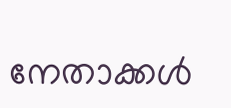നേതാക്കള്‍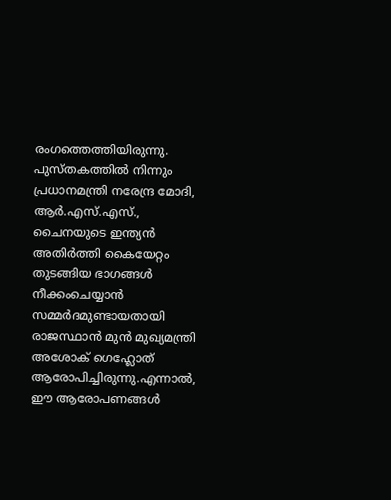രംഗത്തെത്തിയിരുന്നു. പുസ്തകത്തില്‍ നിന്നും പ്രധാനമന്ത്രി നരേന്ദ്ര മോദി, ആര്‍.എസ്.എസ്., ചൈനയുടെ ഇന്ത്യന്‍ അതിര്‍ത്തി കൈയേറ്റം തുടങ്ങിയ ഭാഗങ്ങള്‍ നീക്കംചെയ്യാന്‍ സമ്മര്‍ദമുണ്ടായതായി രാജസ്ഥാന്‍ മുന്‍ മുഖ്യമന്ത്രി അശോക് ഗെഹ്ലോത് ആരോപിച്ചിരുന്നു.എന്നാല്‍, ഈ ആരോപണങ്ങള്‍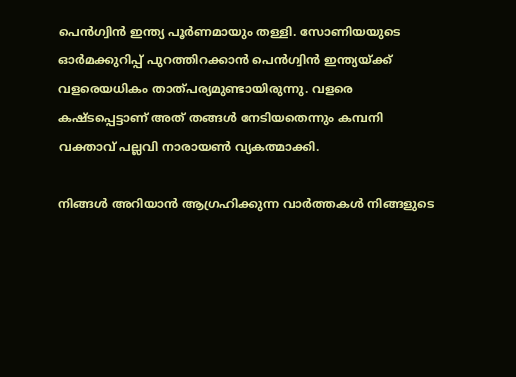പെന്‍ഗ്വിന്‍ ഇന്ത്യ പൂര്‍ണമായും തള്ളി. സോണിയയുടെ ഓര്‍മക്കുറിപ്പ് പുറത്തിറക്കാന്‍ പെന്‍ഗ്വിന്‍ ഇന്ത്യയ്ക്ക് വളരെയധികം താത്പര്യമുണ്ടായിരുന്നു. വളരെ കഷ്ടപ്പെട്ടാണ് അത് തങ്ങള്‍ നേടിയതെന്നും കമ്പനി വക്താവ് പല്ലവി നാരായണ്‍ വ്യകത്മാക്കി.

നിങ്ങൾ അറിയാൻ ആഗ്രഹിക്കുന്ന വാർത്തകൾ നിങ്ങളുടെ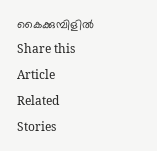കൈക്കുമ്പിളിൽ
Share this Article
Related Stories